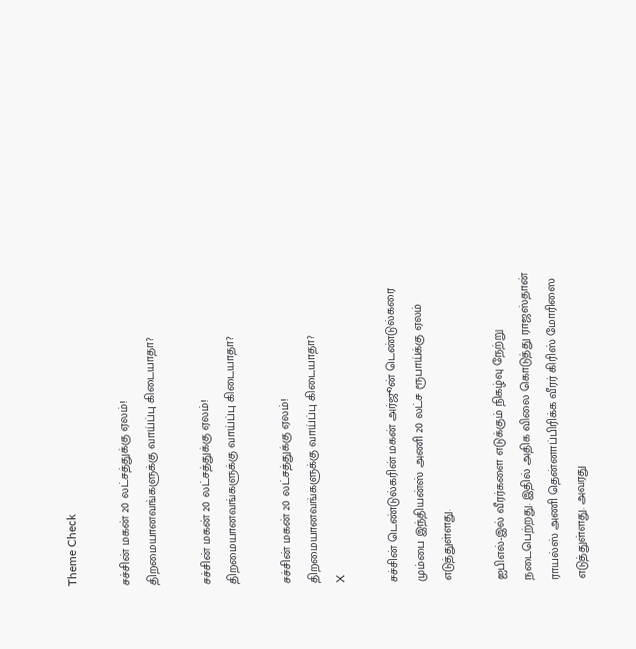Theme Check

சச்சின் மகன் 20 லட்சத்துக்கு ஏலம்! திறமையானவங்களுக்கு வாய்ப்பு கிடையாதா?

சச்சின் மகன் 20 லட்சத்துக்கு ஏலம்! திறமையானவங்களுக்கு வாய்ப்பு கிடையாதா?

சச்சின் மகன் 20 லட்சத்துக்கு ஏலம்! திறமையானவங்களுக்கு வாய்ப்பு கிடையாதா?
X

சச்சின் டெண்டுல்கரின் மகன் அர்ஜூன் டெண்டுல்கரை மும்பை இந்தியன்ஸ் அணி 20 லட்ச ரூபாய்க்கு ஏலம் எடுத்துள்ளது.

ஐபிஎல்-இல் வீரர்களை எடுக்கும் நிகழ்வு நேற்று நடைபெற்றது. இதில் அதிக விலை கொடுத்து ராஜஸ்தான் ராயல்ஸ் அணி தென்னாப்பிரிக்க வீரர் கிரிஸ் மோரிஸை எடுத்துள்ளது. அவரது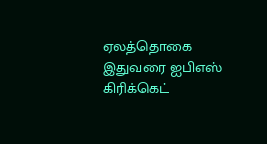ஏலத்தொகை இதுவரை ஐபிஎஸ் கிரிக்கெட்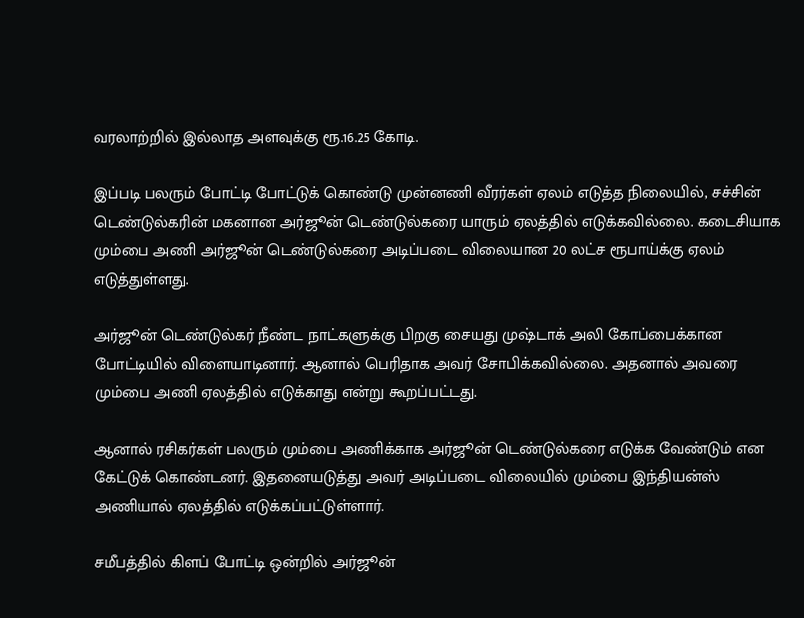வரலாற்றில் இல்லாத அளவுக்கு ரூ.16.25 கோடி.

இப்படி பலரும் போட்டி போட்டுக் கொண்டு முன்னணி வீரர்கள் ஏலம் எடுத்த நிலையில், சச்சின் டெண்டுல்கரின் மகனான அர்ஜூன் டெண்டுல்கரை யாரும் ஏலத்தில் எடுக்கவில்லை. கடைசியாக மும்பை அணி அர்ஜூன் டெண்டுல்கரை அடிப்படை விலையான 20 லட்ச ரூபாய்க்கு ஏலம் எடுத்துள்ளது.

அர்ஜூன் டெண்டுல்கர் நீண்ட நாட்களுக்கு பிறகு சையது முஷ்டாக் அலி கோப்பைக்கான போட்டியில் விளையாடினார். ஆனால் பெரிதாக அவர் சோபிக்கவில்லை. அதனால் அவரை மும்பை அணி ஏலத்தில் எடுக்காது என்று கூறப்பட்டது.

ஆனால் ரசிகர்கள் பலரும் மும்பை அணிக்காக அர்ஜூன் டெண்டுல்கரை எடுக்க வேண்டும் என கேட்டுக் கொண்டனர். இதனையடுத்து அவர் அடிப்படை விலையில் மும்பை இந்தியன்ஸ் அணியால் ஏலத்தில் எடுக்கப்பட்டுள்ளார்.

சமீபத்தில் கிளப் போட்டி ஒன்றில் அர்ஜூன்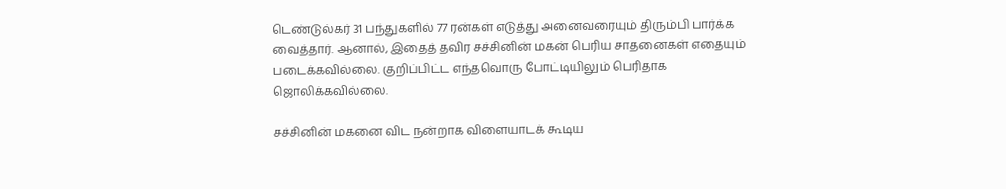டெண்டுல்கர் 31 பந்துகளில் 77 ரன்கள் எடுத்து அனைவரையும் திரும்பி பார்க்க வைத்தார். ஆனால், இதைத் தவிர சச்சினின் மகன் பெரிய சாதனைகள் எதையும் படைக்கவில்லை. குறிப்பிட்ட எந்தவொரு போட்டியிலும் பெரிதாக ஜொலிக்கவில்லை.

சச்சினின் மகனை விட நன்றாக விளையாடக் கூடிய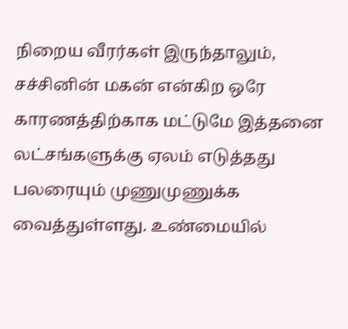நிறைய வீரர்கள் இருந்தாலும், சச்சினின் மகன் என்கிற ஒரே காரணத்திற்காக மட்டுமே இத்தனை லட்சங்களுக்கு ஏலம் எடுத்தது பலரையும் முணுமுணுக்க வைத்துள்ளது. உண்மையில்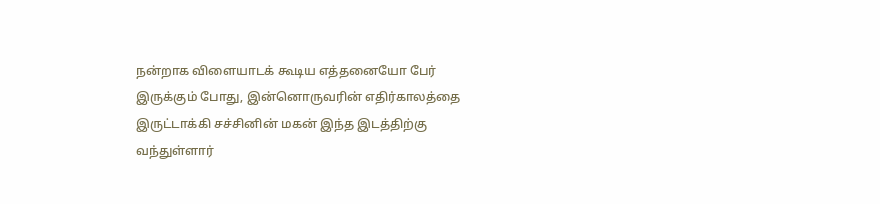நன்றாக விளையாடக் கூடிய எத்தனையோ பேர் இருக்கும் போது, இன்னொருவரின் எதிர்காலத்தை இருட்டாக்கி சச்சினின் மகன் இந்த இடத்திற்கு வந்துள்ளார்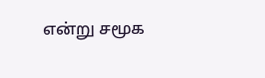என்று சமூக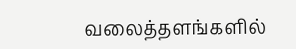வலைத்தளங்களில்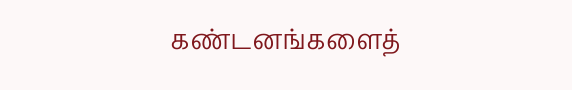கண்டனங்களைத்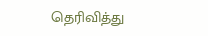தெரிவித்து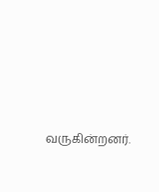வருகின்றனர்.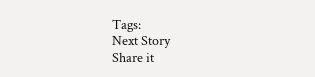Tags:
Next Story
Share it